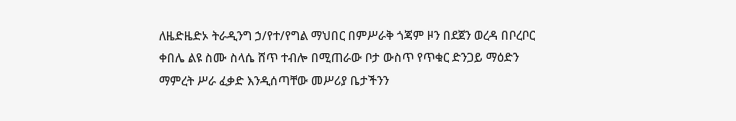ለዜድዜድኦ ትራዲንግ ኃ/የተ/የግል ማህበር በምሥራቅ ጎጃም ዞን በደጀን ወረዳ በቦረቦር ቀበሌ ልዩ ስሙ ስላሴ ሸጥ ተብሎ በሚጠራው ቦታ ውስጥ የጥቁር ድንጋይ ማዕድን ማምረት ሥራ ፈቃድ እንዲሰጣቸው መሥሪያ ቤታችንን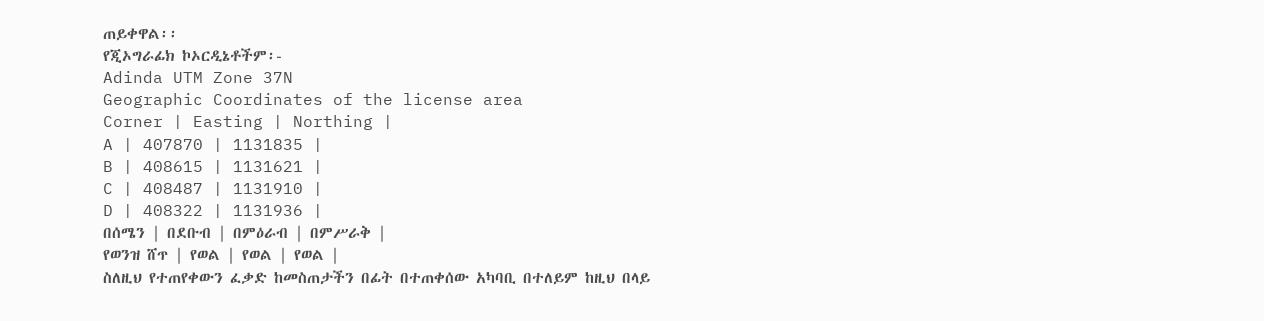ጠይቀዋል፡፡
የጂኦግራፊክ ኮኦርዲኔቶችም፡-
Adinda UTM Zone 37N
Geographic Coordinates of the license area
Corner | Easting | Northing |
A | 407870 | 1131835 |
B | 408615 | 1131621 |
C | 408487 | 1131910 |
D | 408322 | 1131936 |
በሰሜን | በደቡብ | በምዕራብ | በምሥራቅ |
የወንዝ ሸጥ | የወል | የወል | የወል |
ስለዚህ የተጠየቀውን ፈቃድ ከመስጠታችን በፊት በተጠቀሰው አካባቢ በተለይም ከዚህ በላይ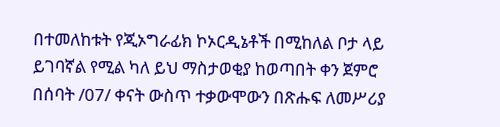በተመለከቱት የጂኦግራፊክ ኮኦርዲኔቶች በሚከለል ቦታ ላይ ይገባኛል የሚል ካለ ይህ ማስታወቂያ ከወጣበት ቀን ጀምሮ በሰባት /07/ ቀናት ውስጥ ተቃውሞውን በጽሑፍ ለመሥሪያ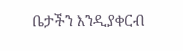ቤታችን እንዲያቀርብ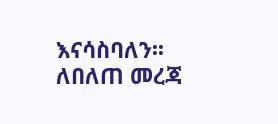እናሳስባለን፡፡ ለበለጠ መረጃ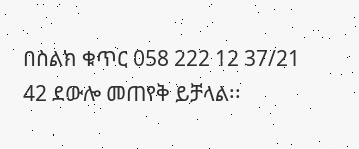በስልክ ቁጥር 058 222 12 37/21 42 ደውሎ መጠየቅ ይቻላል፡፡